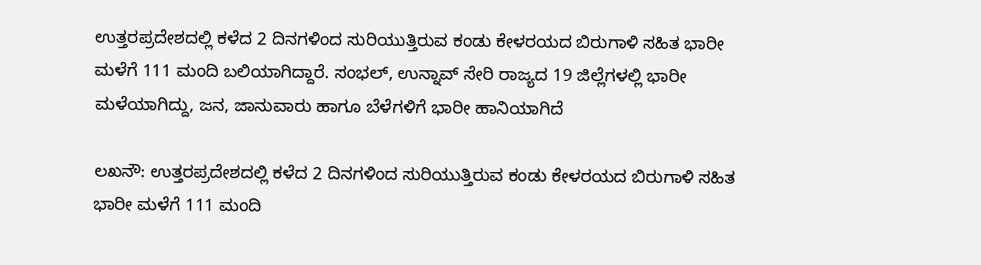ಉತ್ತರಪ್ರದೇಶದಲ್ಲಿ ಕಳೆದ 2 ದಿನಗಳಿಂದ ಸುರಿಯುತ್ತಿರುವ ಕಂಡು ಕೇಳರಯದ ಬಿರುಗಾಳಿ ಸಹಿತ ಭಾರೀ ಮಳೆಗೆ 111 ಮಂದಿ ಬಲಿಯಾಗಿದ್ದಾರೆ. ಸಂಭಲ್‌, ಉನ್ನಾವ್‌ ಸೇರಿ ರಾಜ್ಯದ 19 ಜಿಲ್ಲೆಗಳಲ್ಲಿ ಭಾರೀ ಮಳೆಯಾಗಿದ್ದು, ಜನ, ಜಾನುವಾರು ಹಾಗೂ ಬೆಳೆಗಳಿಗೆ ಭಾರೀ ಹಾನಿಯಾಗಿದೆ

ಲಖನೌ: ಉತ್ತರಪ್ರದೇಶದಲ್ಲಿ ಕಳೆದ 2 ದಿನಗಳಿಂದ ಸುರಿಯುತ್ತಿರುವ ಕಂಡು ಕೇಳರಯದ ಬಿರುಗಾಳಿ ಸಹಿತ ಭಾರೀ ಮಳೆಗೆ 111 ಮಂದಿ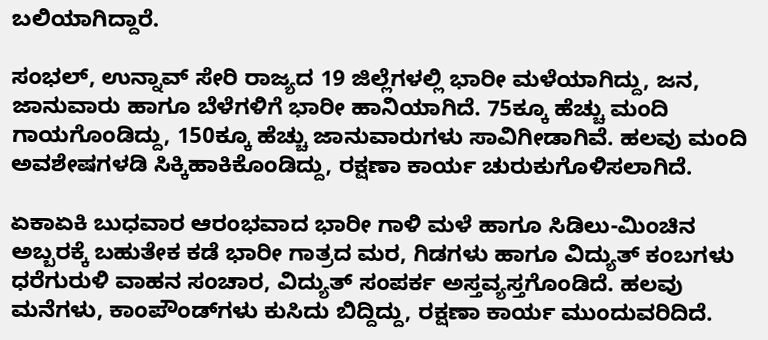ಬಲಿಯಾಗಿದ್ದಾರೆ.

ಸಂಭಲ್‌, ಉನ್ನಾವ್‌ ಸೇರಿ ರಾಜ್ಯದ 19 ಜಿಲ್ಲೆಗಳಲ್ಲಿ ಭಾರೀ ಮಳೆಯಾಗಿದ್ದು, ಜನ, ಜಾನುವಾರು ಹಾಗೂ ಬೆಳೆಗಳಿಗೆ ಭಾರೀ ಹಾನಿಯಾಗಿದೆ. 75ಕ್ಕೂ ಹೆಚ್ಚು ಮಂದಿ ಗಾಯಗೊಂಡಿದ್ದು, 150ಕ್ಕೂ ಹೆಚ್ಚು ಜಾನುವಾರುಗಳು ಸಾವಿಗೀಡಾಗಿವೆ. ಹಲವು ಮಂದಿ ಅವಶೇಷಗಳಡಿ ಸಿಕ್ಕಿಹಾಕಿಕೊಂಡಿದ್ದು, ರಕ್ಷಣಾ ಕಾರ್ಯ ಚುರುಕುಗೊಳಿಸಲಾಗಿದೆ.

ಏಕಾಏಕಿ ಬುಧವಾರ ಆರಂಭವಾದ ಭಾರೀ ಗಾಳಿ ಮಳೆ ಹಾಗೂ ಸಿಡಿಲು-ಮಿಂಚಿನ ಅಬ್ಬರಕ್ಕೆ ಬಹುತೇಕ ಕಡೆ ಭಾರೀ ಗಾತ್ರದ ಮರ, ಗಿಡಗಳು ಹಾಗೂ ವಿದ್ಯುತ್‌ ಕಂಬಗಳು ಧರೆಗುರುಳಿ ವಾಹನ ಸಂಚಾರ, ವಿದ್ಯುತ್‌ ಸಂಪರ್ಕ ಅಸ್ತವ್ಯಸ್ತಗೊಂಡಿದೆ. ಹಲವು ಮನೆಗಳು, ಕಾಂಪೌಂಡ್‌ಗಳು ಕುಸಿದು ಬಿದ್ದಿದ್ದು, ರಕ್ಷಣಾ ಕಾರ್ಯ ಮುಂದುವರಿದಿದೆ.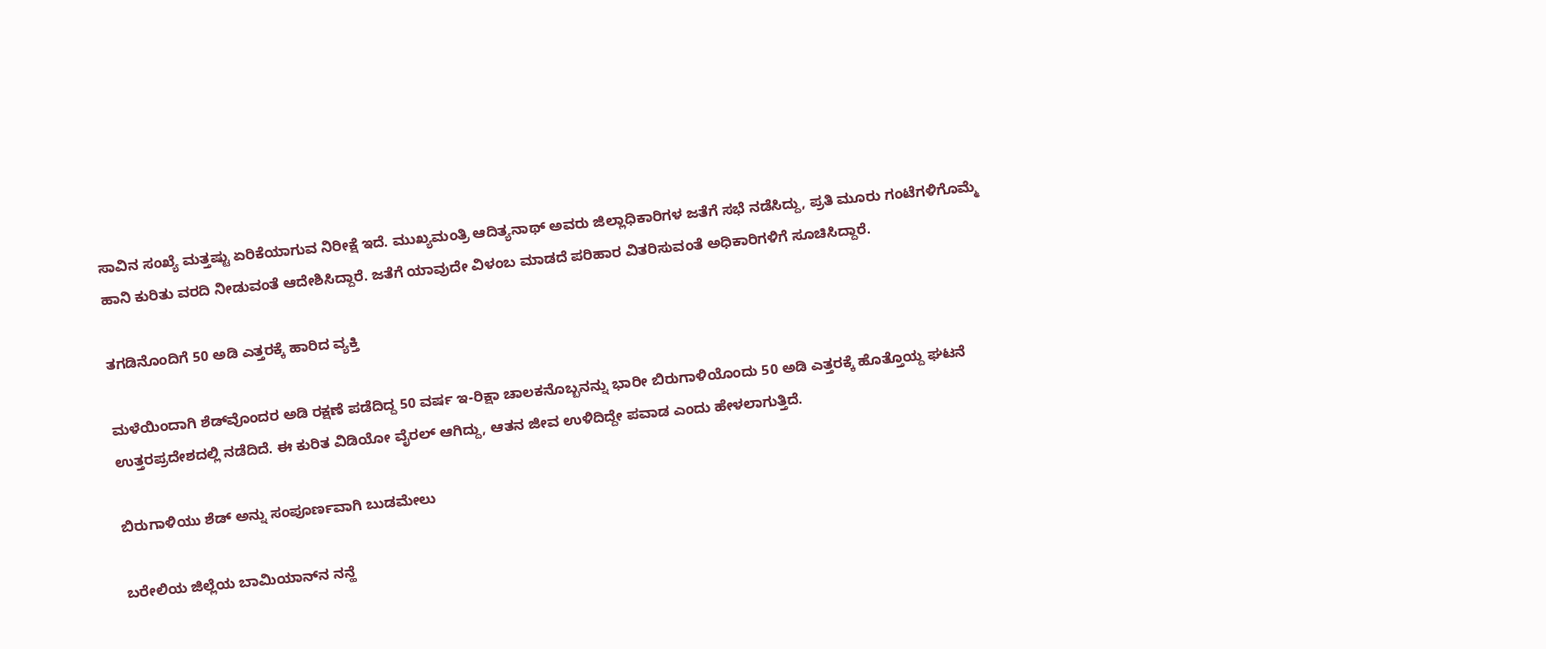ಸಾವಿನ ಸಂಖ್ಯೆ ಮತ್ತಷ್ಟು ಏರಿಕೆಯಾಗುವ ನಿರೀಕ್ಷೆ ಇದೆ. ಮುಖ್ಯಮಂತ್ರಿ ಆದಿತ್ಯನಾಥ್‌ ಅವರು ಜಿಲ್ಲಾಧಿಕಾರಿಗಳ ಜತೆಗೆ ಸಭೆ ನಡೆಸಿದ್ದು, ಪ್ರತಿ ಮೂರು ಗಂಟೆಗಳಿಗೊಮ್ಮೆ ಹಾನಿ ಕುರಿತು ವರದಿ ನೀಡುವಂತೆ ಆದೇಶಿಸಿದ್ದಾರೆ. ಜತೆಗೆ ಯಾವುದೇ ವಿಳಂಬ ಮಾಡದೆ ಪರಿಹಾರ ವಿತರಿಸುವಂತೆ ಅಧಿಕಾರಿಗಳಿಗೆ ಸೂಚಿಸಿದ್ದಾರೆ.

ತಗಡಿನೊಂದಿಗೆ 50 ಅಡಿ ಎತ್ತರಕ್ಕೆ ಹಾರಿದ ವ್ಯಕ್ತಿ

ಮಳೆಯಿಂದಾಗಿ ಶೆಡ್‌ವೊಂದರ ಅಡಿ ರಕ್ಷಣೆ ಪಡೆದಿದ್ದ 50 ವರ್ಷ ಇ-ರಿಕ್ಷಾ ಚಾಲಕನೊಬ್ಬನನ್ನು ಭಾರೀ ಬಿರುಗಾಳಿಯೊಂದು 50 ಅಡಿ ಎತ್ತರಕ್ಕೆ ಹೊತ್ತೊಯ್ದ ಘಟನೆ ಉತ್ತರಪ್ರದೇಶದಲ್ಲಿ ನಡೆದಿದೆ. ಈ ಕುರಿತ ವಿಡಿಯೋ ವೈರಲ್‌ ಆಗಿದ್ದು, ಆತನ ಜೀವ ಉಳಿದಿದ್ದೇ ಪವಾಡ ಎಂದು ಹೇಳಲಾಗುತ್ತಿದೆ.

ಬಿರುಗಾಳಿಯು ಶೆಡ್‌ ಅನ್ನು ಸಂಪೂರ್ಣವಾಗಿ ಬುಡಮೇಲು

ಬರೇಲಿಯ ಜಿಲ್ಲೆಯ ಬಾಮಿಯಾನ್‌ನ ನನ್ಹೆ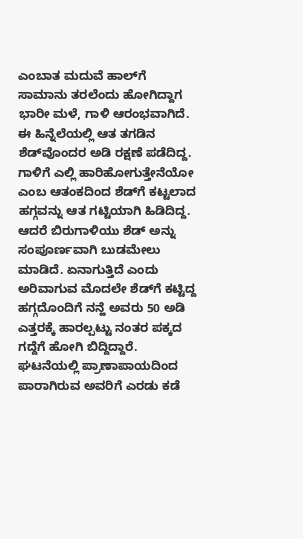ಎಂಬಾತ ಮದುವೆ ಹಾಲ್‌ಗೆ ಸಾಮಾನು ತರಲೆಂದು ಹೋಗಿದ್ದಾಗ ಭಾರೀ ಮಳೆ, ಗಾಳಿ ಆರಂಭವಾಗಿದೆ. ಈ ಹಿನ್ನೆಲೆಯಲ್ಲಿ ಆತ ತಗಡಿನ ಶೆಡ್‌ವೊಂದರ ಅಡಿ ರಕ್ಷಣೆ ಪಡೆದಿದ್ದ. ಗಾಳಿಗೆ ಎಲ್ಲಿ ಹಾರಿಹೋಗುತ್ತೇನೆಯೋ ಎಂಬ ಆತಂಕದಿಂದ ಶೆಡ್‌ಗೆ ಕಟ್ಟಲಾದ ಹಗ್ಗವನ್ನು ಆತ ಗಟ್ಟಿಯಾಗಿ ಹಿಡಿದಿದ್ದ. ಆದರೆ ಬಿರುಗಾಳಿಯು ಶೆಡ್‌ ಅನ್ನು ಸಂಪೂರ್ಣವಾಗಿ ಬುಡಮೇಲು ಮಾಡಿದೆ. ಏನಾಗುತ್ತಿದೆ ಎಂದು ಅರಿವಾಗುವ ಮೊದಲೇ ಶೆಡ್‌ಗೆ ಕಟ್ಟಿದ್ದ ಹಗ್ಗದೊಂದಿಗೆ ನನ್ಹೆ ಅವರು 50 ಅಡಿ ಎತ್ತರಕ್ಕೆ ಹಾರಲ್ಪಟ್ಟು ನಂತರ ಪಕ್ಕದ ಗದ್ದೆಗೆ ಹೋಗಿ ಬಿದ್ದಿದ್ದಾರೆ. ಘಟನೆಯಲ್ಲಿ ಪ್ರಾಣಾಪಾಯದಿಂದ ಪಾರಾಗಿರುವ ಅವರಿಗೆ ಎರಡು ಕಡೆ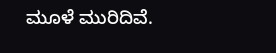ಮೂಳೆ ಮುರಿದಿವೆ.